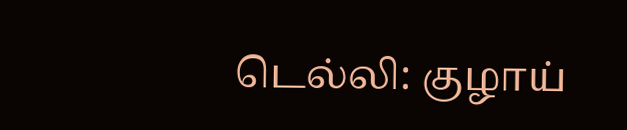டெல்லி: குழாய்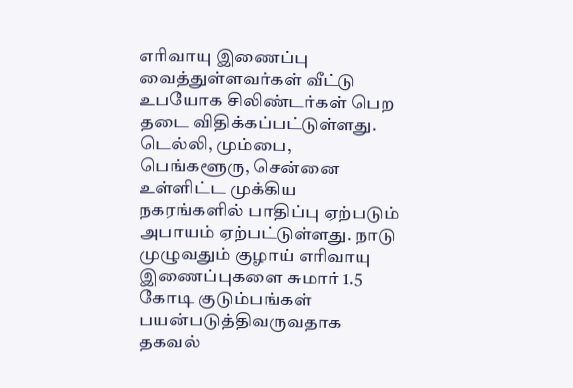எரிவாயு இணைப்பு வைத்துள்ளவர்கள் வீட்டு உபயோக சிலிண்டர்கள் பெற தடை விதிக்கப்பட்டுள்ளது. டெல்லி, மும்பை, பெங்களூரு, சென்னை உள்ளிட்ட முக்கிய நகரங்களில் பாதிப்பு ஏற்படும் அபாயம் ஏற்பட்டுள்ளது. நாடு முழுவதும் குழாய் எரிவாயு இணைப்புகளை சுமார் 1.5 கோடி குடும்பங்கள் பயன்படுத்திவருவதாக தகவல்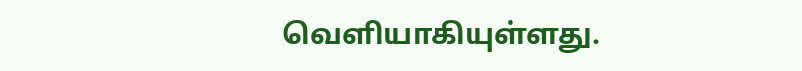வெளியாகியுள்ளது.